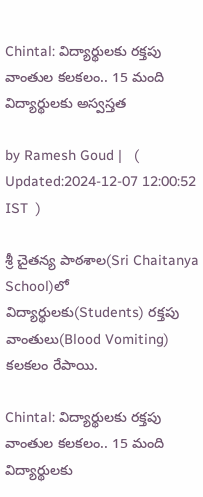Chintal: విద్యార్థులకు రక్తపు వాంతుల కలకలం.. 15 మంది విద్యార్థులకు అస్వస్తత

by Ramesh Goud |   (  Updated:2024-12-07 12:00:52  IST  )

శ్రీ చైతన్య పాఠశాల(Sri Chaitanya School)లో విద్యార్థులకు(Students) రక్తపు వాంతులు(Blood Vomiting) కలకలం రేపాయి.

Chintal: విద్యార్థులకు రక్తపు వాంతుల కలకలం.. 15 మంది విద్యార్థులకు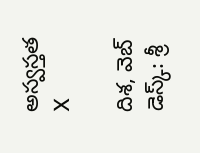అస్వస్తత
X

దిశ, వెబ్ డెస్క్: శ్రీ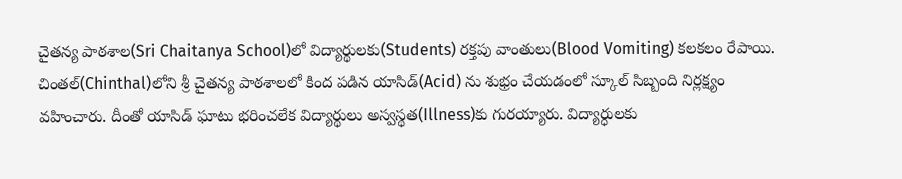చైతన్య పాఠశాల(Sri Chaitanya School)లో విద్యార్థులకు(Students) రక్తపు వాంతులు(Blood Vomiting) కలకలం రేపాయి. చింతల్‌(Chinthal)లోని శ్రీ చైతన్య పాఠశాలలో కింద పడిన యాసిడ్(Acid) ను శుభ్రం చేయడంలో స్కూల్ సిబ్బంది నిర్లక్ష్యం వహించారు. దీంతో యాసిడ్ ఘాటు భరించలేక విద్యార్థులు అస్వస్థత(Illness)కు గురయ్యారు. విద్యార్ధులకు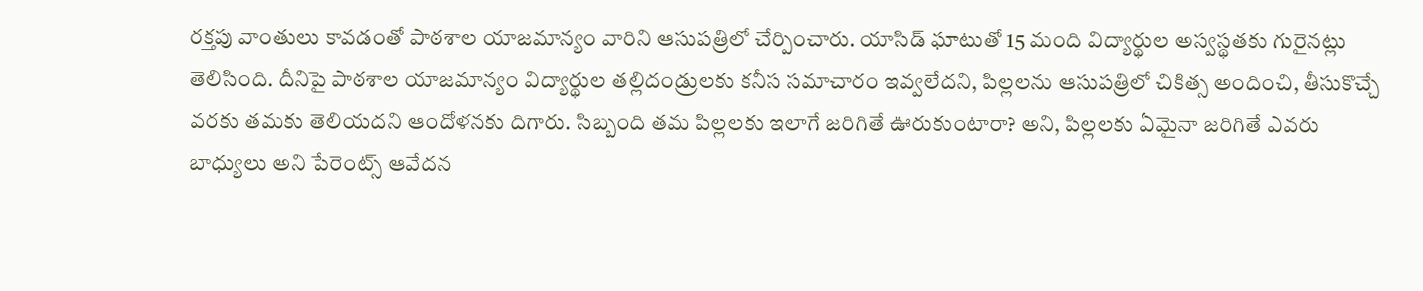రక్తపు వాంతులు కావడంతో పాఠశాల యాజమాన్యం వారిని ఆసుపత్రిలో చేర్పించారు. యాసిడ్ ఘాటుతో 15 మంది విద్యార్థుల అస్వస్థతకు గురైనట్లు తెలిసింది. దీనిపై పాఠశాల యాజమాన్యం విద్యార్థుల తల్లిదండ్రులకు కనీస సమాచారం ఇవ్వలేదని, పిల్లలను ఆసుపత్రిలో చికిత్స అందించి, తీసుకొచ్చే వరకు తమకు తెలియదని ఆందోళనకు దిగారు. సిబ్బంది తమ పిల్లలకు ఇలాగే జరిగితే ఊరుకుంటారా? అని, పిల్లలకు ఏమైనా జరిగితే ఎవరు బాధ్యులు అని పేరెంట్స్ ఆవేదన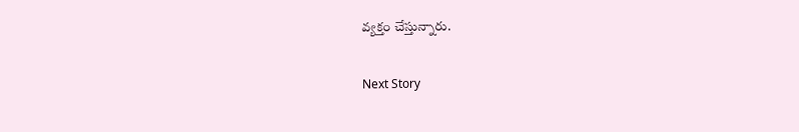వ్యక్తం చేస్తున్నారు.

Next Story